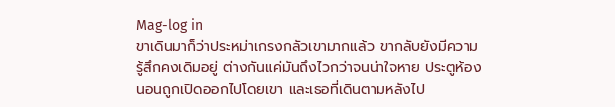Mag-log in
ขาเดินมาก็ว่าประหม่าเกรงกลัวเขามากแล้ว ขากลับยังมีความรู้สึกคงเดิมอยู่ ต่างกันแค่มันถึงไวกว่าจนน่าใจหาย ประตูห้องนอนถูกเปิดออกไปโดยเขา และเธอที่เดินตามหลังไป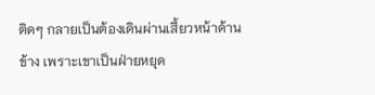ติดๆ กลายเป็นต้องเดินผ่านเสี้ยวหน้าด้านข้าง เพราะเขาเป็นฝ่ายหยุด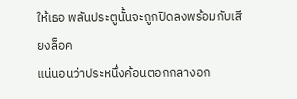ให้เธอ พลันประตูนั้นจะถูกปิดลงพร้อมกับเสียงล็อค
แน่นอนว่าประหนึ่งค้อนตอกกลางอก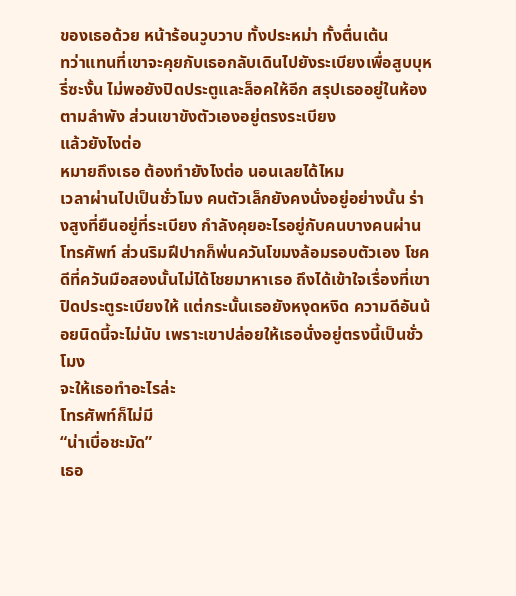ของเธอด้วย หน้าร้อนวูบวาบ ทั้งประหม่า ทั้งตื่นเต้น
ทว่าแทนที่เขาจะคุยกับเธอกลับเดินไปยังระเบียงเพื่อสูบบุหรี่ซะงั้น ไม่พอยังปิดประตูและล็อคให้อีก สรุปเธออยู่ในห้องตามลำพัง ส่วนเขาขังตัวเองอยู่ตรงระเบียง
แล้วยังไงต่อ
หมายถึงเธอ ต้องทำยังไงต่อ นอนเลยได้ไหม
เวลาผ่านไปเป็นชั่วโมง คนตัวเล็กยังคงนั่งอยู่อย่างนั้น ร่างสูงที่ยืนอยู่ที่ระเบียง กำลังคุยอะไรอยู่กับคนบางคนผ่านโทรศัพท์ ส่วนริมฝีปากก็พ่นควันโขมงล้อมรอบตัวเอง โชคดีที่ควันมือสองนั้นไม่ได้โชยมาหาเธอ ถึงได้เข้าใจเรื่องที่เขาปิดประตูระเบียงให้ แต่กระนั้นเธอยังหงุดหงิด ความดีอันน้อยนิดนี้จะไม่นับ เพราะเขาปล่อยให้เธอนั่งอยู่ตรงนี้เป็นชั่วโมง
จะให้เธอทำอะไรล่ะ
โทรศัพท์ก็ไม่มี
“น่าเบื่อชะมัด”
เธอ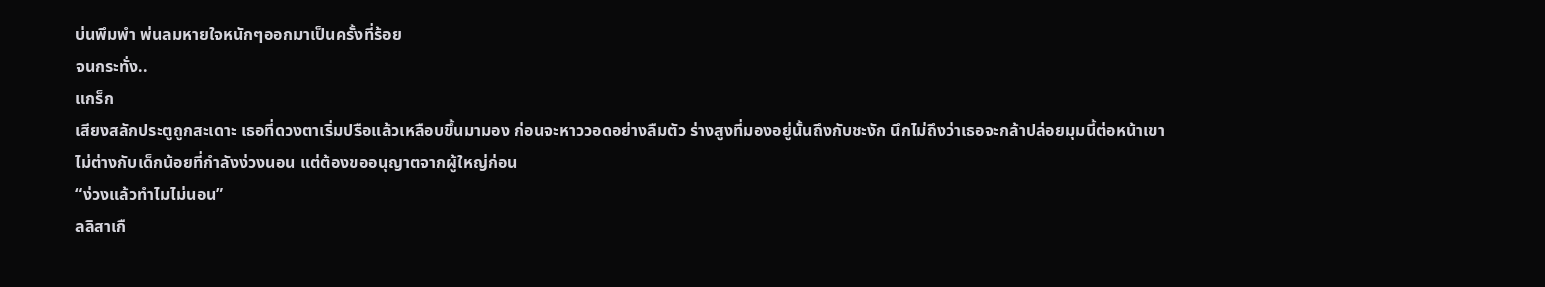บ่นพึมพำ พ่นลมหายใจหนักๆออกมาเป็นครั้งที่ร้อย
จนกระทั่ง..
แกร็ก
เสียงสลักประตูถูกสะเดาะ เธอที่ดวงตาเริ่มปรือแล้วเหลือบขึ้นมามอง ก่อนจะหาววอดอย่างลืมตัว ร่างสูงที่มองอยู่นั้นถึงกับชะงัก นึกไม่ถึงว่าเธอจะกล้าปล่อยมุมนี้ต่อหน้าเขา
ไม่ต่างกับเด็กน้อยที่กำลังง่วงนอน แต่ต้องขออนุญาตจากผู้ใหญ่ก่อน
“ง่วงแล้วทำไมไม่นอน”
ลลิสาเกื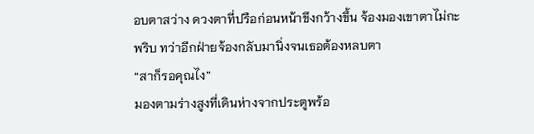อบตาสว่าง ดวงตาที่ปรือก่อนหน้าขึงกว้างขึ้น จ้องมองเขาตาไม่กะพริบ ทว่าอีกฝ่ายจ้องกลับมานิ่งจนเธอต้องหลบตา
“สาก็รอคุณไง”
มองตามร่างสูงที่เดินห่างจากประตูพร้อ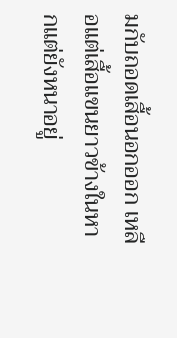มกับถอดเสื้อนอกออก เหลือแต่เสื้อแขนยาวข้างในหากแต่ยังหนาอยู่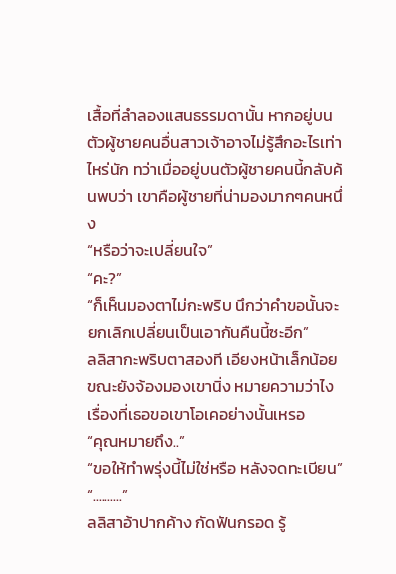เสื้อที่ลำลองแสนธรรมดานั้น หากอยู่บนตัวผู้ชายคนอื่นสาวเจ้าอาจไม่รู้สึกอะไรเท่าไหร่นัก ทว่าเมื่ออยู่บนตัวผู้ชายคนนี้กลับค้นพบว่า เขาคือผู้ชายที่น่ามองมากๆคนหนึ่ง
“หรือว่าจะเปลี่ยนใจ”
“คะ?”
“ก็เห็นมองตาไม่กะพริบ นึกว่าคำขอนั้นจะยกเลิกเปลี่ยนเป็นเอากันคืนนี้ซะอีก”
ลลิสากะพริบตาสองที เอียงหน้าเล็กน้อย ขณะยังจ้องมองเขานิ่ง หมายความว่าไง เรื่องที่เธอขอเขาโอเคอย่างนั้นเหรอ
“คุณหมายถึง..”
“ขอให้ทำพรุ่งนี้ไม่ใช่หรือ หลังจดทะเบียน”
“..........”
ลลิสาอ้าปากค้าง กัดฟันกรอด รู้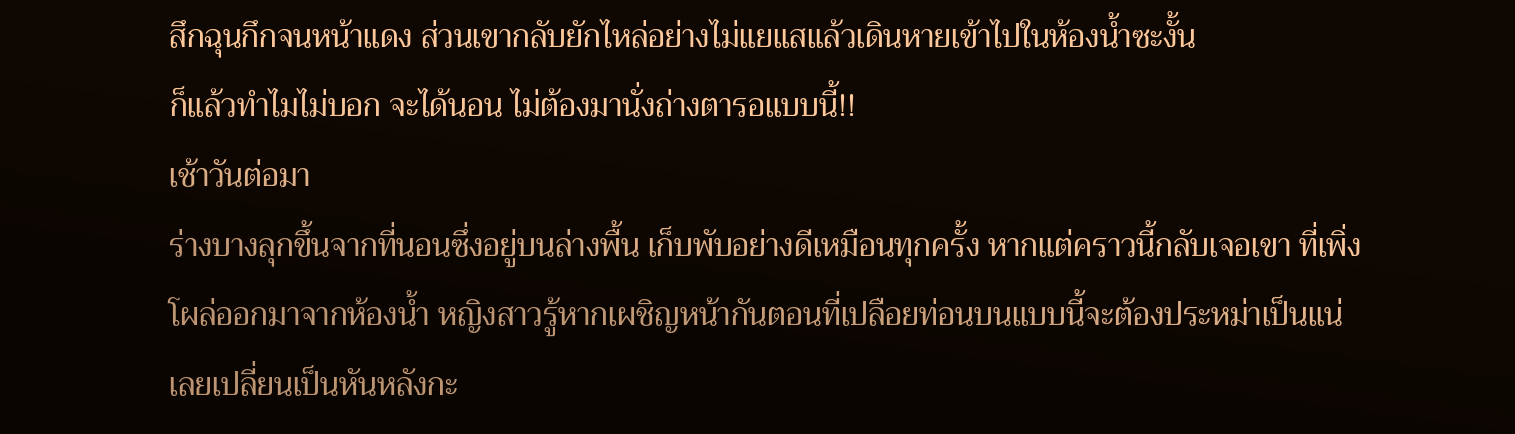สึกฉุนกึกจนหน้าแดง ส่วนเขากลับยักไหล่อย่างไม่แยแสแล้วเดินหายเข้าไปในห้องน้ำซะงั้น
ก็แล้วทำไมไม่บอก จะได้นอน ไม่ต้องมานั่งถ่างตารอแบบนี้!!
เช้าวันต่อมา
ร่างบางลุกขึ้นจากที่นอนซึ่งอยู่บนล่างพื้น เก็บพับอย่างดีเหมือนทุกครั้ง หากแต่คราวนี้กลับเจอเขา ที่เพิ่งโผล่ออกมาจากห้องน้ำ หญิงสาวรู้หากเผชิญหน้ากันตอนที่เปลือยท่อนบนแบบนี้จะต้องประหม่าเป็นแน่ เลยเปลี่ยนเป็นหันหลังกะ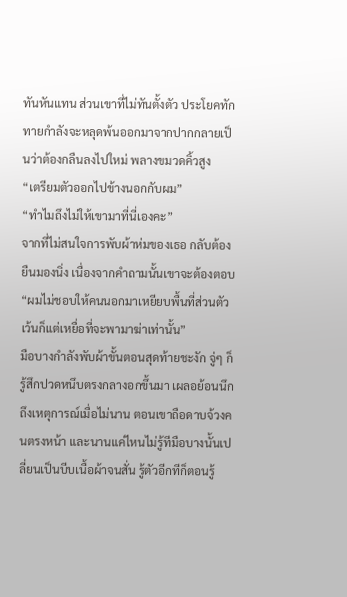ทันหันแทน ส่วนเขาที่ไม่ทันตั้งตัว ประโยคทักทายกำลังจะหลุดพ้นออกมาจากปากกลายเป็นว่าต้องกลืนลงไปใหม่ พลางขมวดคิ้วสูง
“เตรียมตัวออกไปข้างนอกกับผม”
“ทำไมถึงไม่ให้เขามาที่นี่เองคะ”
จากที่ไม่สนใจการพับผ้าห่มของเธอ กลับต้องยืนมองนิ่ง เนื่องจากคำถามนั้นเขาจะต้องตอบ
“ผมไม่ชอบให้คนนอกมาเหยียบพื้นที่ส่วนตัว เว้นก็แต่เหยื่อที่จะพามาฆ่าเท่านั้น”
มือบางกำลังพับผ้าขั้นตอนสุดท้ายชะงัก จู่ๆ ก็รู้สึกปวดหนึบตรงกลางอกขึ้นมา เผลอย้อนนึกถึงเหตุการณ์เมื่อไม่นาน ตอนเขาถือดาบจ้วงคนตรงหน้า และนานแค่ไหนไม่รู้ทีมือบางนั้นเปลี่ยนเป็นบีบเนื้อผ้าจนสั่น รู้ตัวอีกทีก็ตอนรู้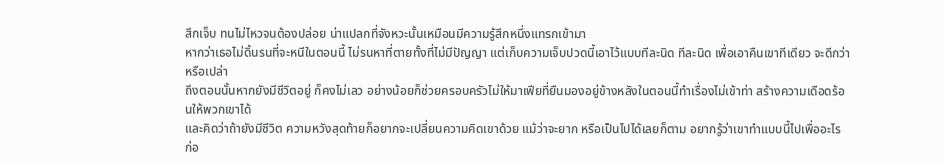สึกเจ็บ ทนไม่ไหวจนต้องปล่อย น่าแปลกที่จังหวะนั้นเหมือนมีความรู้สึกหนึ่งแทรกเข้ามา
หากว่าเธอไม่ดิ้นรนที่จะหนีในตอนนี้ ไม่รนหาที่ตายทั้งที่ไม่มีปัญญา แต่เก็บความเจ็บปวดนี้เอาไว้แบบทีละนิด ทีละนิด เพื่อเอาคืนเขาทีเดียว จะดีกว่าหรือเปล่า
ถึงตอนนั้นหากยังมีชีวิตอยู่ ก็คงไม่เลว อย่างน้อยก็ช่วยครอบครัวไม่ให้มาเฟียที่ยืนมองอยู่ข้างหลังในตอนนี้ทำเรื่องไม่เข้าท่า สร้างความเดือดร้อนให้พวกเขาได้
และคิดว่าถ้ายังมีชีวิต ความหวังสุดท้ายก็อยากจะเปลี่ยนความคิดเขาด้วย แม้ว่าจะยาก หรือเป็นไปได้เลยก็ตาม อยากรู้ว่าเขาทำแบบนี้ไปเพื่ออะไร ก่อ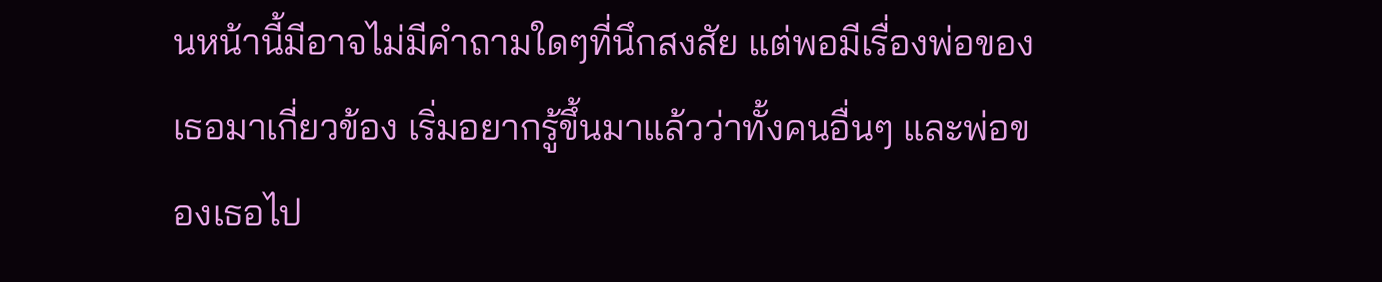นหน้านี้มีอาจไม่มีคำถามใดๆที่นึกสงสัย แต่พอมีเรื่องพ่อของเธอมาเกี่ยวข้อง เริ่มอยากรู้ขึ้นมาแล้วว่าทั้งคนอื่นๆ และพ่อของเธอไป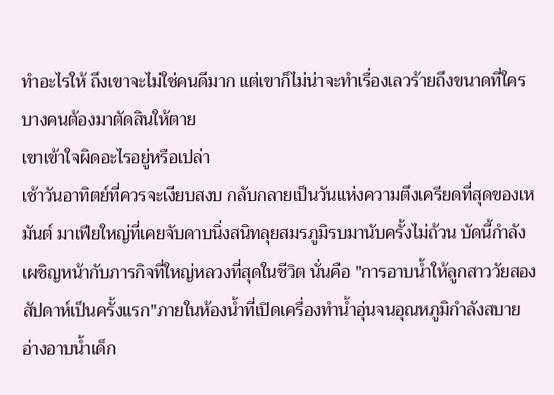ทำอะไรให้ ถึงเขาจะไม่ใช่คนดีมาก แต่เขาก็ไม่น่าจะทำเรื่องเลวร้ายถึงขนาดที่ใครบางคนต้องมาตัดสินให้ตาย
เขาเข้าใจผิดอะไรอยู่หรือเปล่า
เช้าวันอาทิตย์ที่ควรจะเงียบสงบ กลับกลายเป็นวันแห่งความตึงเครียดที่สุดของเหมันต์ มาเฟียใหญ่ที่เคยจับดาบนิ่งสนิทลุยสมรภูมิรบมานับครั้งไม่ถ้วน บัดนี้กำลังเผชิญหน้ากับภารกิจที่ใหญ่หลวงที่สุดในชีวิต นั่นคือ "การอาบน้ำให้ลูกสาววัยสองสัปดาห์เป็นครั้งแรก"ภายในห้องน้ำที่เปิดเครื่องทำน้ำอุ่นจนอุณหภูมิกำลังสบาย อ่างอาบน้ำเด็ก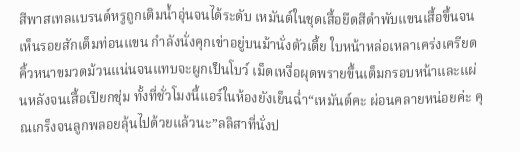สีพาสเทลแบรนด์หรูถูกเติมน้ำอุ่นจนได้ระดับ เหมันต์ในชุดเสื้อยืดสีดำพับแขนเสื้อขึ้นจนเห็นรอยสักเต็มท่อนแขน กำลังนั่งคุกเข่าอยู่บนม้านั่งตัวเตี้ย ใบหน้าหล่อเหลาเคร่งเครียด คิ้วหนาขมวดม้วนแน่นจนแทบจะผูกเป็นโบว์ เม็ดเหงื่อผุดพรายขึ้นเต็มกรอบหน้าและแผ่นหลังจนเสื้อเปียกชุ่ม ทั้งที่ชั่วโมงนี้แอร์ในห้องยังเย็นฉ่ำ“เหมันต์คะ ผ่อนคลายหน่อยค่ะ คุณเกร็งจนลูกพลอยลุ้นไปด้วยแล้วนะ”ลลิสาที่นั่งป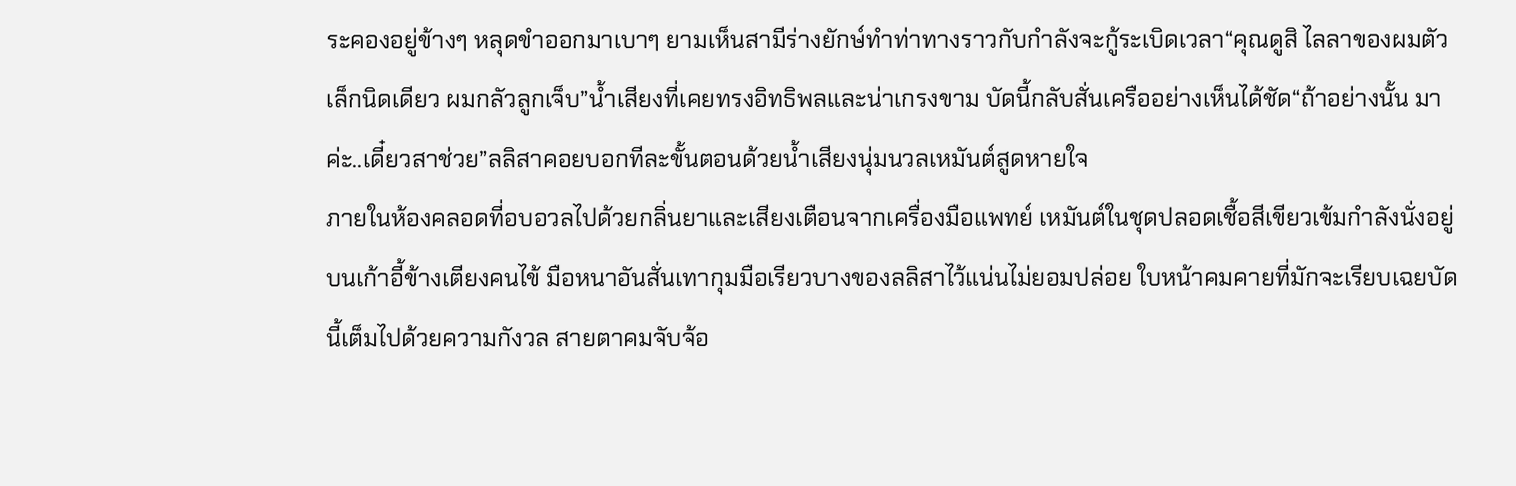ระคองอยู่ข้างๆ หลุดขำออกมาเบาๆ ยามเห็นสามีร่างยักษ์ทำท่าทางราวกับกำลังจะกู้ระเบิดเวลา“คุณดูสิ ไลลาของผมตัวเล็กนิดเดียว ผมกลัวลูกเจ็บ”น้ำเสียงที่เคยทรงอิทธิพลและน่าเกรงขาม บัดนี้กลับสั่นเครืออย่างเห็นได้ชัด“ถ้าอย่างนั้น มาค่ะ..เดี๋ยวสาช่วย”ลลิสาคอยบอกทีละขั้นตอนด้วยน้ำเสียงนุ่มนวลเหมันต์สูดหายใจ
ภายในห้องคลอดที่อบอวลไปด้วยกลิ่นยาและเสียงเตือนจากเครื่องมือแพทย์ เหมันต์ในชุดปลอดเชื้อสีเขียวเข้มกำลังนั่งอยู่บนเก้าอี้ข้างเตียงคนไข้ มือหนาอันสั่นเทากุมมือเรียวบางของลลิสาไว้แน่นไม่ยอมปล่อย ใบหน้าคมคายที่มักจะเรียบเฉยบัดนี้เต็มไปด้วยความกังวล สายตาคมจับจ้อ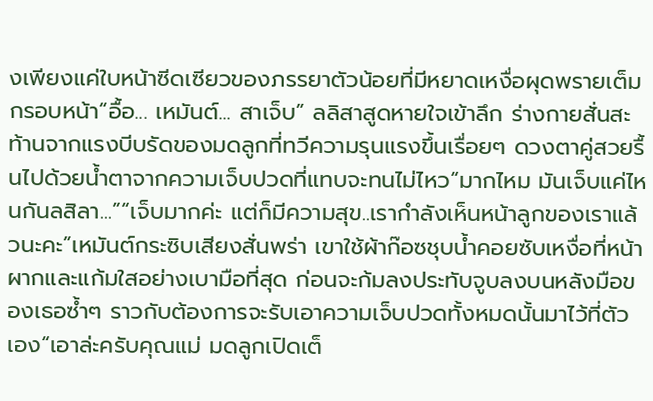งเพียงแค่ใบหน้าซีดเซียวของภรรยาตัวน้อยที่มีหยาดเหงื่อผุดพรายเต็มกรอบหน้า“อื้อ... เหมันต์... สาเจ็บ” ลลิสาสูดหายใจเข้าลึก ร่างกายสั่นสะท้านจากแรงบีบรัดของมดลูกที่ทวีความรุนแรงขึ้นเรื่อยๆ ดวงตาคู่สวยรื้นไปด้วยน้ำตาจากความเจ็บปวดที่แทบจะทนไม่ไหว“มากไหม มันเจ็บแค่ไหนกันลสิลา...”“เจ็บมากค่ะ แต่ก็มีความสุข..เรากำลังเห็นหน้าลูกของเราแล้วนะคะ”เหมันต์กระซิบเสียงสั่นพร่า เขาใช้ผ้าก๊อซชุบน้ำคอยซับเหงื่อที่หน้าผากและแก้มใสอย่างเบามือที่สุด ก่อนจะก้มลงประทับจูบลงบนหลังมือของเธอซ้ำๆ ราวกับต้องการจะรับเอาความเจ็บปวดทั้งหมดนั้นมาไว้ที่ตัวเอง“เอาล่ะครับคุณแม่ มดลูกเปิดเต็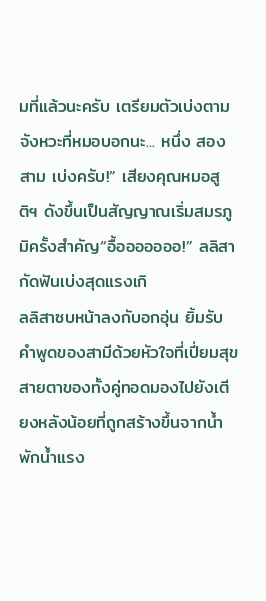มที่แล้วนะครับ เตรียมตัวเบ่งตามจังหวะที่หมอบอกนะ... หนึ่ง สอง สาม เบ่งครับ!” เสียงคุณหมอสูติฯ ดังขึ้นเป็นสัญญาณเริ่มสมรภูมิครั้งสำคัญ“อื้อออออออ!” ลลิสากัดฟันเบ่งสุดแรงเกิ
ลลิสาซบหน้าลงกับอกอุ่น ยิ้มรับคำพูดของสามีด้วยหัวใจที่เปี่ยมสุข สายตาของทั้งคู่ทอดมองไปยังเตียงหลังน้อยที่ถูกสร้างขึ้นจากน้ำพักน้ำแรง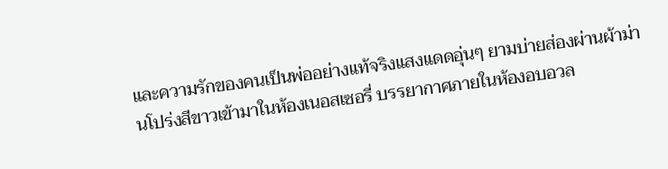และความรักของคนเป็นพ่ออย่างแท้จริงแสงแดดอุ่นๆ ยามบ่ายส่องผ่านผ้าม่านโปร่งสีขาวเข้ามาในห้องเนอสเซอรี่ บรรยากาศภายในห้องอบอวล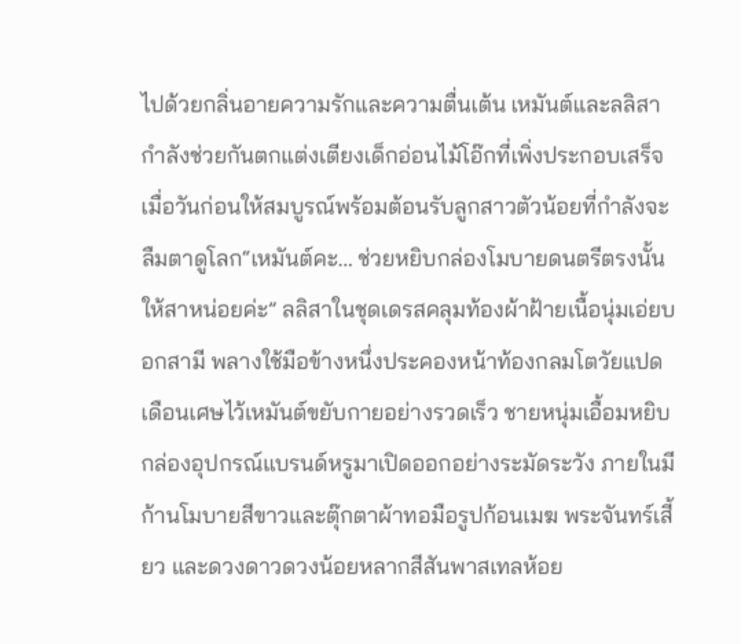ไปด้วยกลิ่นอายความรักและความตื่นเต้น เหมันต์และลลิสากำลังช่วยกันตกแต่งเตียงเด็กอ่อนไม้โอ๊กที่เพิ่งประกอบเสร็จเมื่อวันก่อนให้สมบูรณ์พร้อมต้อนรับลูกสาวตัวน้อยที่กำลังจะลืมตาดูโลก“เหมันต์คะ... ช่วยหยิบกล่องโมบายดนตรีตรงนั้นให้สาหน่อยค่ะ” ลลิสาในชุดเดรสคลุมท้องผ้าฝ้ายเนื้อนุ่มเอ่ยบอกสามี พลางใช้มือข้างหนึ่งประคองหน้าท้องกลมโตวัยแปดเดือนเศษไว้เหมันต์ขยับกายอย่างรวดเร็ว ชายหนุ่มเอื้อมหยิบกล่องอุปกรณ์แบรนด์หรูมาเปิดออกอย่างระมัดระวัง ภายในมีก้านโมบายสีขาวและตุ๊กตาผ้าทอมือรูปก้อนเมฆ พระจันทร์เสี้ยว และดวงดาวดวงน้อยหลากสีสันพาสเทลห้อย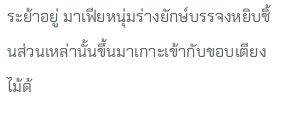ระย้าอยู่ มาเฟียหนุ่มร่างยักษ์บรรจงหยิบชิ้นส่วนเหล่านั้นขึ้นมาเกาะเข้ากับขอบเตียงไม้ด้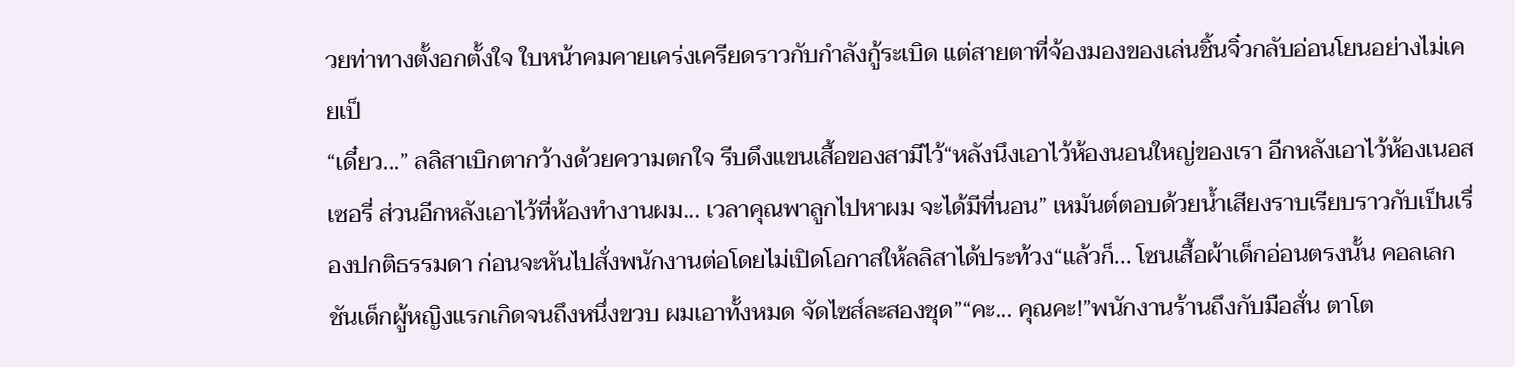วยท่าทางตั้งอกตั้งใจ ใบหน้าคมคายเคร่งเครียดราวกับกำลังกู้ระเบิด แต่สายตาที่จ้องมองของเล่นชิ้นจิ๋วกลับอ่อนโยนอย่างไม่เคยเป็
“เดี๋ยว...” ลลิสาเบิกตากว้างด้วยความตกใจ รีบดึงแขนเสื้อของสามีไว้“หลังนึงเอาไว้ห้องนอนใหญ่ของเรา อีกหลังเอาไว้ห้องเนอสเซอรี่ ส่วนอีกหลังเอาไว้ที่ห้องทำงานผม... เวลาคุณพาลูกไปหาผม จะได้มีที่นอน” เหมันต์ตอบด้วยน้ำเสียงราบเรียบราวกับเป็นเรื่องปกติธรรมดา ก่อนจะหันไปสั่งพนักงานต่อโดยไม่เปิดโอกาสให้ลลิสาได้ประท้วง“แล้วก็... โซนเสื้อผ้าเด็กอ่อนตรงนั้น คอลเลกชันเด็กผู้หญิงแรกเกิดจนถึงหนึ่งขวบ ผมเอาทั้งหมด จัดไซส์ละสองชุด”“คะ... คุณคะ!”พนักงานร้านถึงกับมือสั่น ตาโต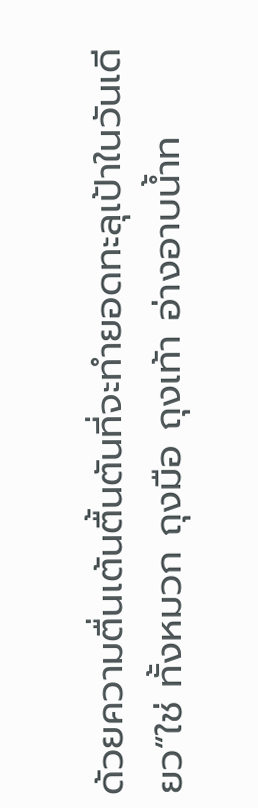ด้วยความตื่นเต้นตื้นตันที่จะทำยอดทะลุเป้าในวันเดียว“ใช่ ทั้งหมวก ถุงมือ ถุงเท้า อ่างอาบน้ำท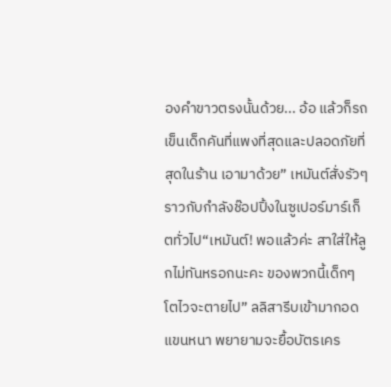องคำขาวตรงนั้นด้วย... อ้อ แล้วก็รถเข็นเด็กคันที่แพงที่สุดและปลอดภัยที่สุดในร้าน เอามาด้วย” เหมันต์สั่งรัวๆ ราวกับกำลังช๊อปปิ้งในซูเปอร์มาร์เก็ตทั่วไป“เหมันต์! พอแล้วค่ะ สาใส่ให้ลูกไม่ทันหรอกนะคะ ของพวกนี้เด็กๆ โตไวจะตายไป” ลลิสารีบเข้ามากอดแขนหนา พยายามจะยื้อบัตรเคร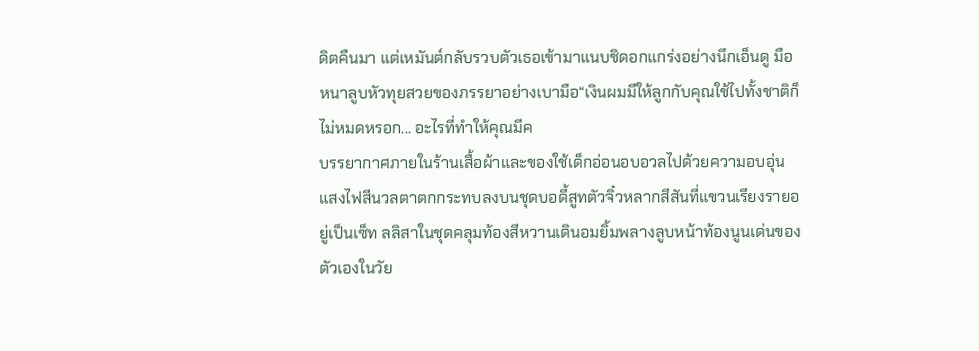ดิตคืนมา แต่เหมันต์กลับรวบตัวเธอเข้ามาแนบชิดอกแกร่งอย่างนึกเอ็นดู มือหนาลูบหัวทุยสวยของภรรยาอย่างเบามือ“เงินผมมีให้ลูกกับคุณใช้ไปทั้งชาติก็ไม่หมดหรอก... อะไรที่ทำให้คุณมีค
บรรยากาศภายในร้านเสื้อผ้าและของใช้เด็กอ่อนอบอวลไปด้วยความอบอุ่น แสงไฟสีนวลตาตกกระทบลงบนชุดบอดี้สูทตัวจิ๋วหลากสีสันที่แขวนเรียงรายอยู่เป็นเซ็ท ลลิสาในชุดคลุมท้องสีหวานเดินอมยิ้มพลางลูบหน้าท้องนูนเด่นของตัวเองในวัย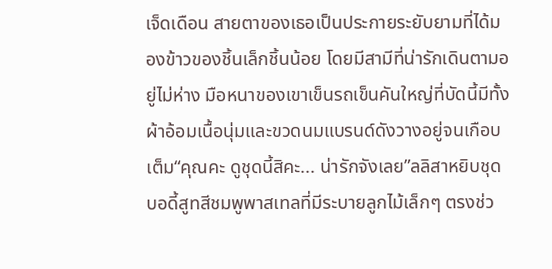เจ็ดเดือน สายตาของเธอเป็นประกายระยับยามที่ได้มองข้าวของชิ้นเล็กชิ้นน้อย โดยมีสามีที่น่ารักเดินตามอยู่ไม่ห่าง มือหนาของเขาเข็นรถเข็นคันใหญ่ที่บัดนี้มีทั้งผ้าอ้อมเนื้อนุ่มและขวดนมแบรนด์ดังวางอยู่จนเกือบเต็ม“คุณคะ ดูชุดนี้สิคะ... น่ารักจังเลย”ลลิสาหยิบชุดบอดี้สูทสีชมพูพาสเทลที่มีระบายลูกไม้เล็กๆ ตรงช่ว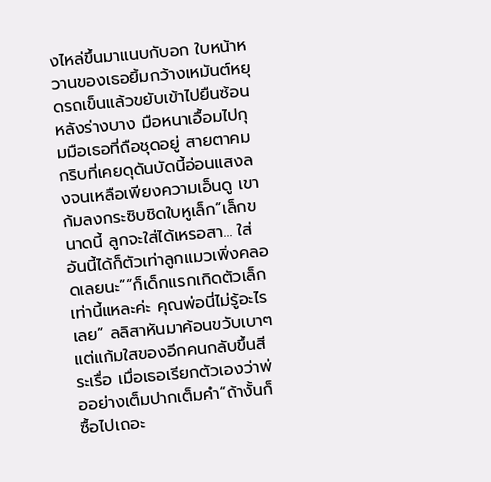งไหล่ขึ้นมาแนบกับอก ใบหน้าหวานของเธอยิ้มกว้างเหมันต์หยุดรถเข็นแล้วขยับเข้าไปยืนซ้อนหลังร่างบาง มือหนาเอื้อมไปกุมมือเธอที่ถือชุดอยู่ สายตาคมกริบที่เคยดุดันบัดนี้อ่อนแสงลงจนเหลือเพียงความเอ็นดู เขาก้มลงกระซิบชิดใบหูเล็ก“เล็กขนาดนี้ ลูกจะใส่ได้เหรอสา... ใส่อันนี้ได้ก็ตัวเท่าลูกแมวเพิ่งคลอดเลยนะ”“ก็เด็กแรกเกิดตัวเล็กเท่านี้แหละค่ะ คุณพ่อนี่ไม่รู้อะไรเลย” ลลิสาหันมาค้อนขวับเบาๆ แต่แก้มใสของอีกคนกลับขึ้นสีระเรื่อ เมื่อเธอเรียกตัวเองว่าพ่ออย่างเต็มปากเต็มคำ“ถ้างั้นก็ซื้อไปเถอะ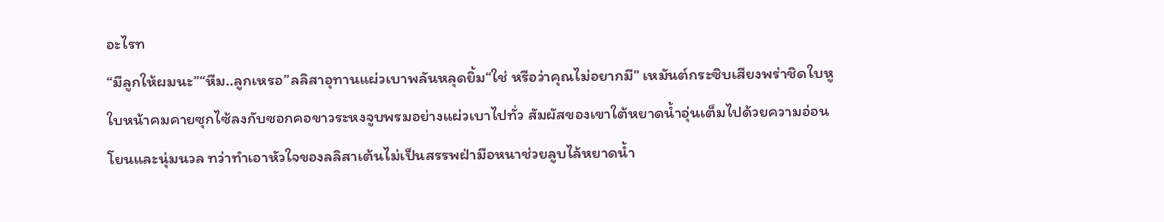อะไรท
“มีลูกให้ผมนะ”“หืม..ลูกเหรอ”ลลิสาอุทานแผ่วเบาพลันหลุดยิ้ม“ใช่ หรือว่าคุณไม่อยากมี” เหมันต์กระซิบเสียงพร่าชิดใบหู ใบหน้าคมคายซุกไซ้ลงกับซอกคอขาวระหงจูบพรมอย่างแผ่วเบาไปทั่ว สัมผัสของเขาใต้หยาดน้ำอุ่นเต็มไปด้วยความอ่อนโยนและนุ่มนวล ทว่าทำเอาหัวใจของลลิสาเต้นไม่เป็นสรรพฝ่ามือหนาช่วยลูบไล้หยาดน้ำ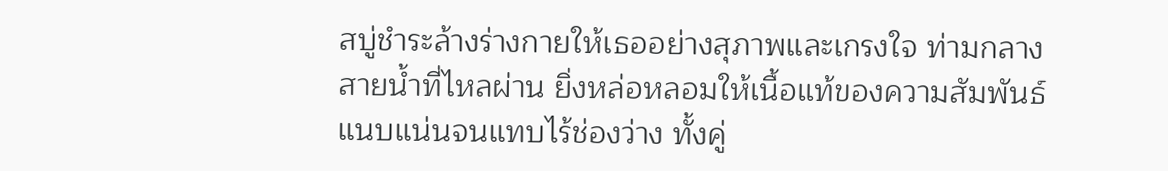สบู่ชำระล้างร่างกายให้เธออย่างสุภาพและเกรงใจ ท่ามกลางสายน้ำที่ไหลผ่าน ยิ่งหล่อหลอมให้เนื้อแท้ของความสัมพันธ์แนบแน่นจนแทบไร้ช่องว่าง ทั้งคู่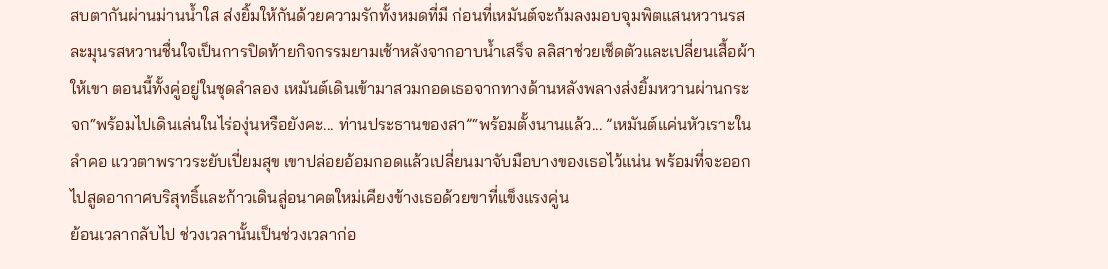สบตากันผ่านม่านน้ำใส ส่งยิ้มให้กันด้วยความรักทั้งหมดที่มี ก่อนที่เหมันต์จะก้มลงมอบจุมพิตแสนหวานรสละมุนรสหวานชื่นใจเป็นการปิดท้ายกิจกรรมยามเช้าหลังจากอาบน้ำเสร็จ ลลิสาช่วยเช็ดตัวและเปลี่ยนเสื้อผ้าให้เขา ตอนนี้ทั้งคู่อยู่ในชุดลำลอง เหมันต์เดินเข้ามาสวมกอดเธอจากทางด้านหลังพลางส่งยิ้มหวานผ่านกระจก“พร้อมไปเดินเล่นในไร่องุ่นหรือยังคะ... ท่านประธานของสา”“พร้อมตั้งนานแล้ว... ”เหมันต์แค่นหัวเราะในลำคอ แววตาพราวระยับเปี่ยมสุข เขาปล่อยอ้อมกอดแล้วเปลี่ยนมาจับมือบางของเธอไว้แน่น พร้อมที่จะออกไปสูดอากาศบริสุทธิ์และก้าวเดินสู่อนาคตใหม่เคียงข้างเธอด้วยขาที่แข็งแรงคู่น
ย้อนเวลากลับไป ช่วงเวลานั้นเป็นช่วงเวลาก่อ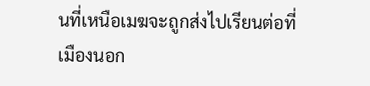นที่เหนือเมฆจะถูกส่งไปเรียนต่อที่เมืองนอก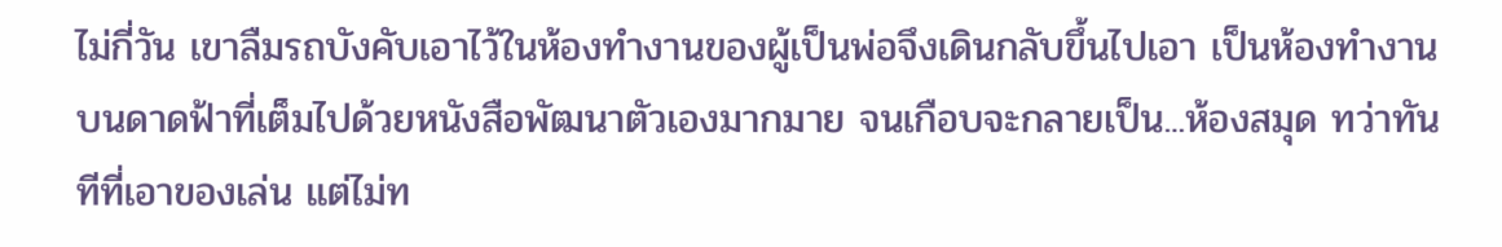ไม่กี่วัน เขาลืมรถบังคับเอาไว้ในห้องทำงานของผู้เป็นพ่อจึงเดินกลับขึ้นไปเอา เป็นห้องทำงานบนดาดฟ้าที่เต็มไปด้วยหนังสือพัฒนาตัวเองมากมาย จนเกือบจะกลายเป็น...ห้องสมุด ทว่าทันทีที่เอาของเล่น แต่ไม่ท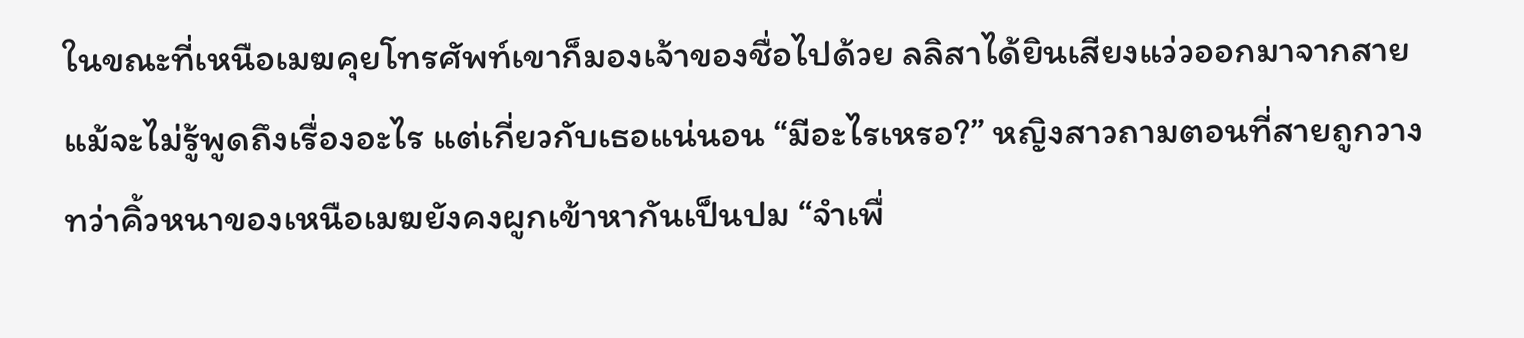ในขณะที่เหนือเมฆคุยโทรศัพท์เขาก็มองเจ้าของชื่อไปด้วย ลลิสาได้ยินเสียงแว่วออกมาจากสายแม้จะไม่รู้พูดถึงเรื่องอะไร แต่เกี่ยวกับเธอแน่นอน “มีอะไรเหรอ?” หญิงสาวถามตอนที่สายถูกวาง ทว่าคิ้วหนาของเหนือเมฆยังคงผูกเข้าหากันเป็นปม “จำเพื่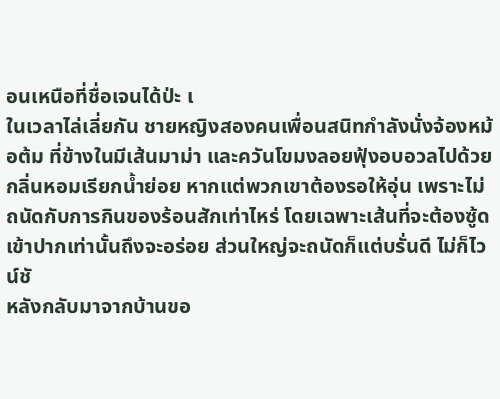อนเหนือที่ชื่อเจนได้ป่ะ เ
ในเวลาไล่เลี่ยกัน ชายหญิงสองคนเพื่อนสนิทกำลังนั่งจ้องหม้อต้ม ที่ข้างในมีเส้นมาม่า และควันโขมงลอยฟุ้งอบอวลไปด้วยกลิ่นหอมเรียกน้ำย่อย หากแต่พวกเขาต้องรอให้อุ่น เพราะไม่ถนัดกับการกินของร้อนสักเท่าไหร่ โดยเฉพาะเส้นที่จะต้องซู้ดเข้าปากเท่านั้นถึงจะอร่อย ส่วนใหญ่จะถนัดก็แต่บรั่นดี ไม่ก็ไวน์ชั
หลังกลับมาจากบ้านขอ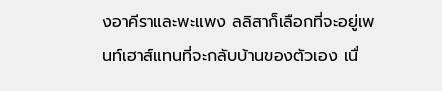งอาคีราและพะแพง ลลิสาก็เลือกที่จะอยู่เพนท์เฮาส์แทนที่จะกลับบ้านของตัวเอง เนื่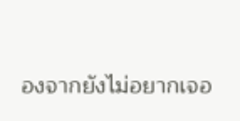องจากยังไม่อยากเจอ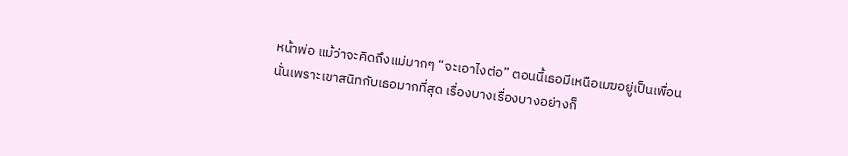หน้าพ่อ แม้ว่าจะคิดถึงแม่มากๆ “จะเอาไงต่อ” ตอนนี้เธอมีเหนือเมฆอยู่เป็นเพื่อน นั่นเพราะเขาสนิทกับเธอมากที่สุด เรื่องบางเรื่องบางอย่างก็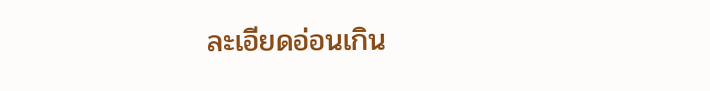ละเอียดอ่อนเกิน